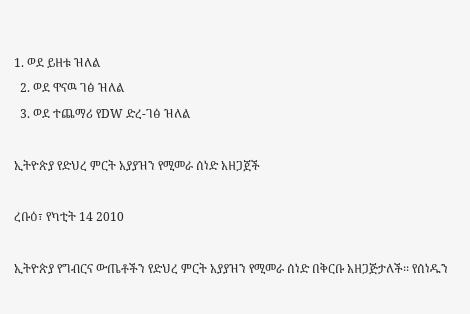1. ወደ ይዘቱ ዝለል
  2. ወደ ዋናዉ ገፅ ዝለል
  3. ወደ ተጨማሪ የDW ድረ-ገፅ ዝለል

ኢትዮጵያ የድህረ ምርት አያያዝን የሚመራ ሰነድ አዘጋጀች

ረቡዕ፣ የካቲት 14 2010

ኢትዮጵያ የግብርና ውጤቶችን የድህረ ምርት አያያዝን የሚመራ ሰነድ በቅርቡ አዘጋጅታለች፡፡ የሰነዱን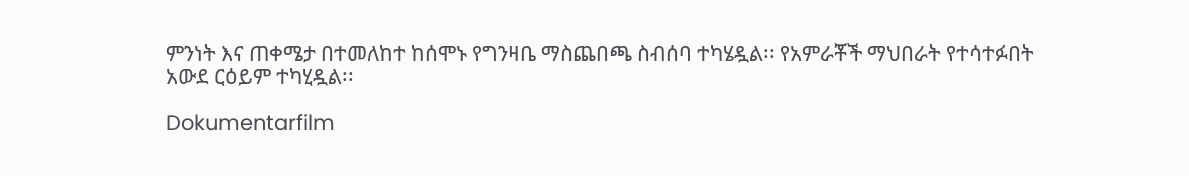ምንነት እና ጠቀሜታ በተመለከተ ከሰሞኑ የግንዛቤ ማስጨበጫ ስብሰባ ተካሄዷል፡፡ የአምራቾች ማህበራት የተሳተፉበት አውደ ርዕይም ተካሂዷል፡፡

Dokumentarfilm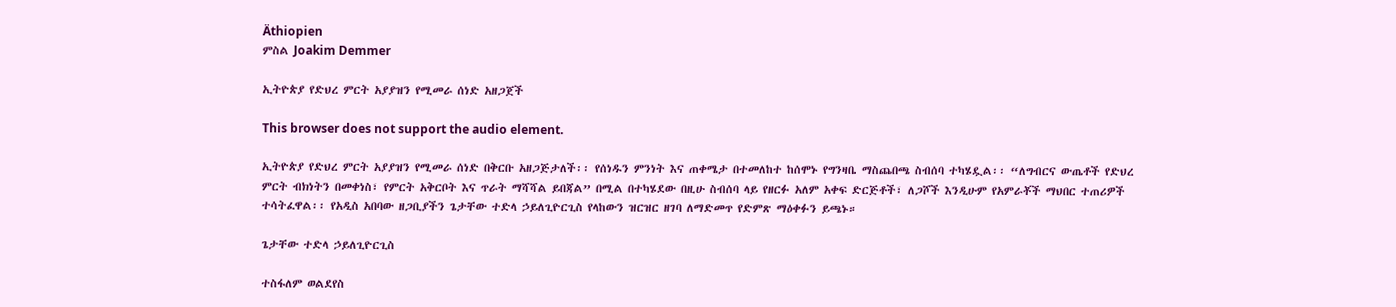Äthiopien
ምስል Joakim Demmer

ኢትዮጵያ የድህረ ምርት አያያዝን የሚመራ ሰነድ አዘጋጀች

This browser does not support the audio element.

ኢትዮጵያ የድህረ ምርት አያያዝን የሚመራ ሰነድ በቅርቡ አዘጋጅታለች፡፡ የሰነዱን ምንነት እና ጠቀሜታ በተመለከተ ከሰሞኑ የግንዛቤ ማስጨበጫ ስብሰባ ተካሄዷል፡፡ “ለግብርና ውጤቶች የድህረ ምርት ብክነትን በመቀነስ፣ የምርት አቅርቦት እና ጥራት ማሻሻል ይበጃል” በሚል በተካሄደው በዚሁ ስብሰባ ላይ የዘርፉ አለም አቀፍ ድርጅቶች፣ ለጋሾች እንዲሁም የአምራቾች ማህበር ተጠሪዎች ተሳትፈዋል፡፡ የአዲስ አበባው ዘጋቢያችን ጌታቸው ተድላ ኃይለጊዮርጊስ የላከውን ዝርዝር ዘገባ ለማድመጥ የድምጽ ማዕቀፉን ይጫኑ።

ጌታቸው ተድላ ኃይለጊዮርጊስ

ተስፋለም ወልደየስ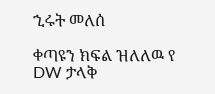ኂሩት መለሰ

ቀጣዩን ክፍል ዝለለዉ የ DW ታላቅ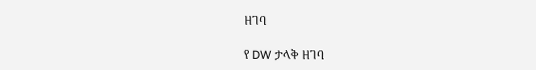ዘገባ

የ DW ታላቅ ዘገባ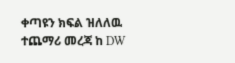ቀጣዩን ክፍል ዝለለዉ ተጨማሪ መረጃ ከ DW